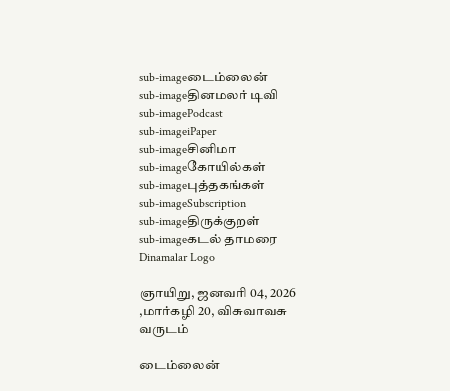sub-imageடைம்லைன்
sub-imageதினமலர் டிவி
sub-imagePodcast
sub-imageiPaper
sub-imageசினிமா
sub-imageகோயில்கள்
sub-imageபுத்தகங்கள்
sub-imageSubscription
sub-imageதிருக்குறள்
sub-imageகடல் தாமரை
Dinamalar Logo

ஞாயிறு, ஜனவரி 04, 2026 ,மார்கழி 20, விசுவாவசு வருடம்

டைம்லைன்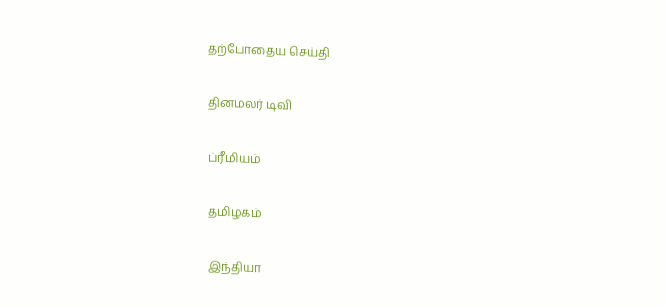தற்போதைய செய்தி


தினமலர் டிவி


ப்ரீமியம்


தமிழகம்


இந்தியா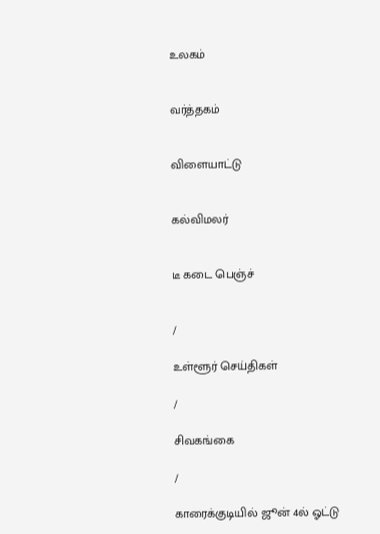உலகம்


வர்த்தகம்


விளையாட்டு


கல்விமலர்


டீ கடை பெஞ்ச்


/

உள்ளூர் செய்திகள்

/

சிவகங்கை

/

காரைக்குடியில் ஜூன் 4ல் ஓட்டு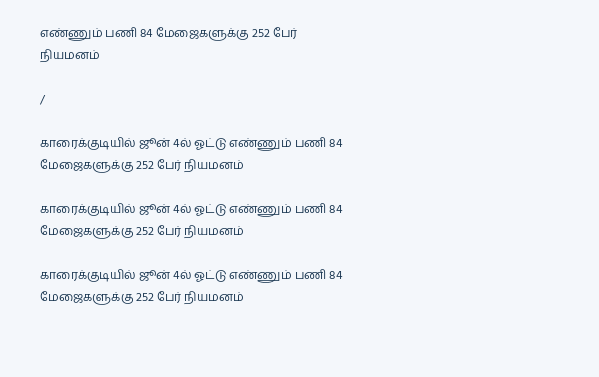எண்ணும் பணி 84 மேஜைகளுக்கு 252 பேர் நியமனம்

/

காரைக்குடியில் ஜூன் 4ல் ஓட்டு எண்ணும் பணி 84 மேஜைகளுக்கு 252 பேர் நியமனம்

காரைக்குடியில் ஜூன் 4ல் ஓட்டு எண்ணும் பணி 84 மேஜைகளுக்கு 252 பேர் நியமனம்

காரைக்குடியில் ஜூன் 4ல் ஓட்டு எண்ணும் பணி 84 மேஜைகளுக்கு 252 பேர் நியமனம்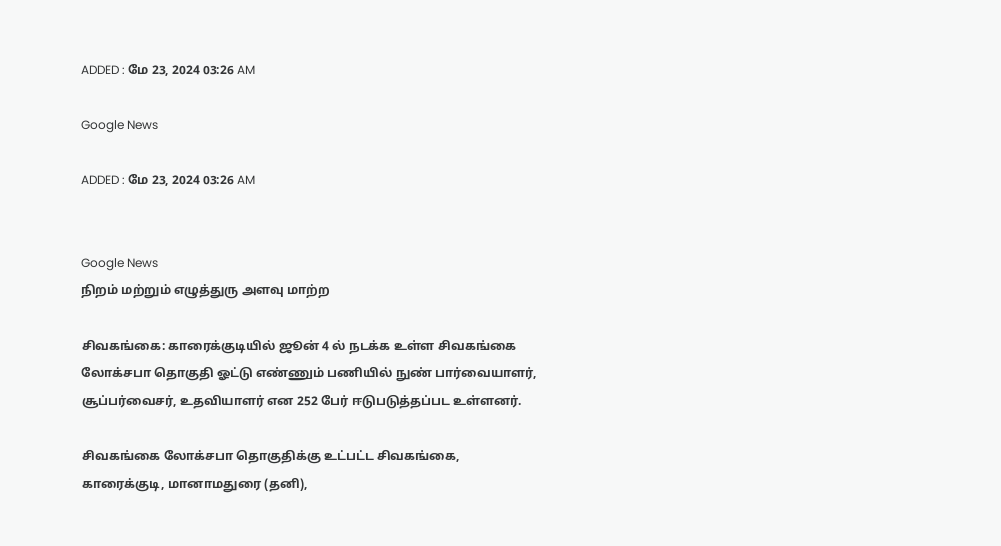ADDED : மே 23, 2024 03:26 AM

Google News

ADDED : மே 23, 2024 03:26 AM


Google News
நிறம் மற்றும் எழுத்துரு அளவு மாற்ற

சிவகங்கை: காரைக்குடியில் ஜூன் 4 ல் நடக்க உள்ள சிவகங்கை லோக்சபா தொகுதி ஓட்டு எண்ணும் பணியில் நுண் பார்வையாளர், சூப்பர்வைசர், உதவியாளர் என 252 பேர் ஈடுபடுத்தப்பட உள்ளனர்.

சிவகங்கை லோக்சபா தொகுதிக்கு உட்பட்ட சிவகங்கை, காரைக்குடி, மானாமதுரை (தனி),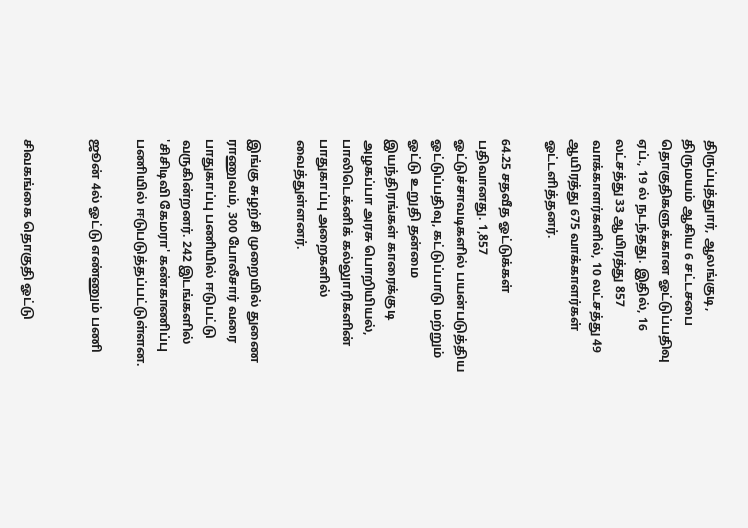திருப்புத்துார், ஆலங்குடி, திருமயம் ஆகிய 6 சட்டசபை தொகுதிகளுக்கான ஓட்டுப்பதிவு ஏப்., 19 ல் நடந்தது. இதில், 16 லட்சத்து 33 ஆயிரத்து 857 வாக்காளர்களில், 10 லட்சத்து 49 ஆயிரத்து 675 வாக்காளர்கள் ஓட்டளித்தனர்.

64.25 சதவீத ஓட்டுக்கள் பதிவானது. 1,857 ஓட்டுச்சாவடிகளில் பயன்படுத்திய ஓட்டுப்பதிவு, கட்டுப்பாடு மற்றும் ஓட்டு உறுதி தன்மை இயந்திரங்கள் காரைக்குடி அழகப்பா அரசு பொறியியல், பாலிடெக்னிக் கல்லுாரிகளின் பாதுகாப்பு அறைகளில் வைத்துள்ளனர்.

இங்கு சுழற்சி முறையில் துணை ராணுவம், 300 போலீசார் வரை பாதுகாப்பு பணியில் ஈடுபட்டு வருகின்றனர். 242 இடங்களில் 'சிசிடிவி கேமரா' கண்காணிப்பு பணியில் ஈடுபடுத்தப்பட்டுள்ளன.

ஜூன் 4ல் ஓட்டு எண்ணும் பணி


சிவகங்கை தொகுதி ஓட்டு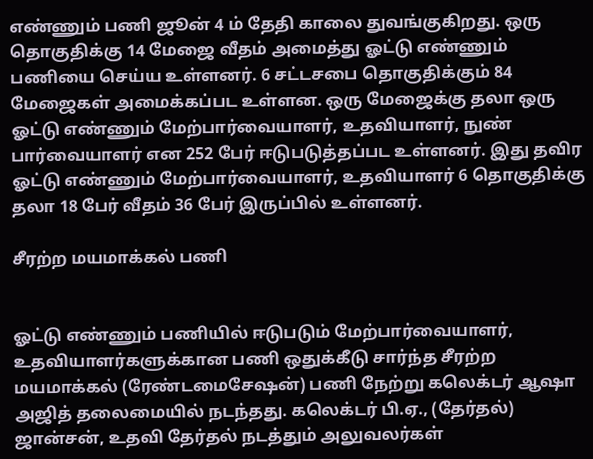எண்ணும் பணி ஜூன் 4 ம் தேதி காலை துவங்குகிறது. ஒரு தொகுதிக்கு 14 மேஜை வீதம் அமைத்து ஓட்டு எண்ணும் பணியை செய்ய உள்ளனர். 6 சட்டசபை தொகுதிக்கும் 84 மேஜைகள் அமைக்கப்பட உள்ளன. ஒரு மேஜைக்கு தலா ஒரு ஓட்டு எண்ணும் மேற்பார்வையாளர், உதவியாளர், நுண் பார்வையாளர் என 252 பேர் ஈடுபடுத்தப்பட உள்ளனர். இது தவிர ஓட்டு எண்ணும் மேற்பார்வையாளர், உதவியாளர் 6 தொகுதிக்கு தலா 18 பேர் வீதம் 36 பேர் இருப்பில் உள்ளனர்.

சீரற்ற மயமாக்கல் பணி


ஓட்டு எண்ணும் பணியில் ஈடுபடும் மேற்பார்வையாளர், உதவியாளர்களுக்கான பணி ஒதுக்கீடு சார்ந்த சீரற்ற மயமாக்கல் (ரேண்டமைசேஷன்) பணி நேற்று கலெக்டர் ஆஷா அஜித் தலைமையில் நடந்தது. கலெக்டர் பி.ஏ., (தேர்தல்) ஜான்சன், உதவி தேர்தல் நடத்தும் அலுவலர்கள்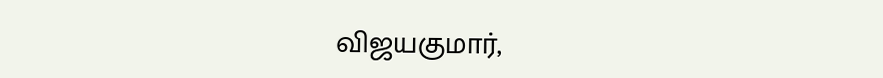விஜயகுமார்,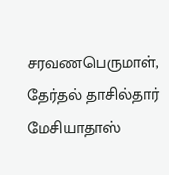சரவணபெருமாள், தேர்தல் தாசில்தார் மேசியாதாஸ்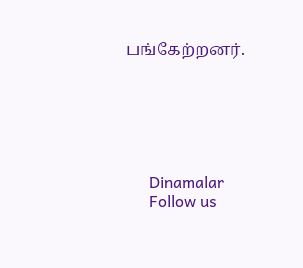பங்கேற்றனர்.






      Dinamalar
      Follow us